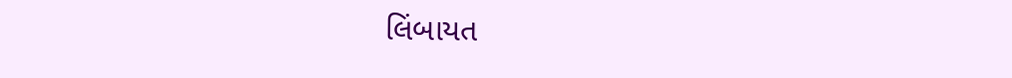લિંબાયત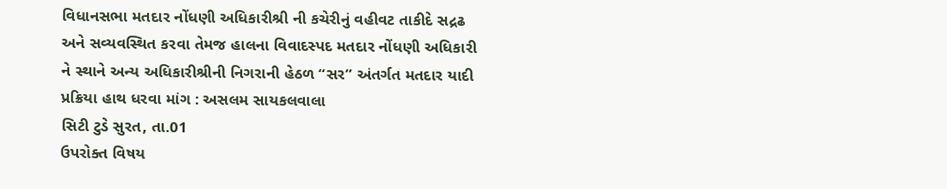વિધાનસભા મતદાર નોંધણી અધિકારીશ્રી ની કચેરીનું વહીવટ તાકીદે સદ્રઢ અને સવ્યવસ્થિત કરવા તેમજ હાલના વિવાદસ્પદ મતદાર નોંધણી અધિકારી ને સ્થાને અન્ય અધિકારીશ્રીની નિગરાની હેઠળ “સર” અંતર્ગત મતદાર યાદી પ્રક્રિયા હાથ ધરવા માંગ : અસલમ સાયકલવાલા
સિટી ટુડે સુરત, તા.01
ઉપરોક્ત વિષય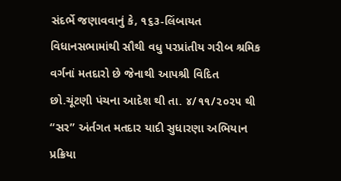સંદર્ભે જણાવવાનું કે, ૧૬૩-લિંબાયત વિધાનસભામાંથી સૌથી વધુ પરપ્રાંતીય ગરીબ શ્રમિક વર્ગનાં મતદારો છે જેનાથી આપશ્રી વિદિત છો.ચૂંટણી પંચના આદેશ થી તા. ૪/૧૧/૨૦૨૫ થી “સર” અંર્તગત મતદાર યાદી સુધારણા અભિયાન પ્રક્રિયા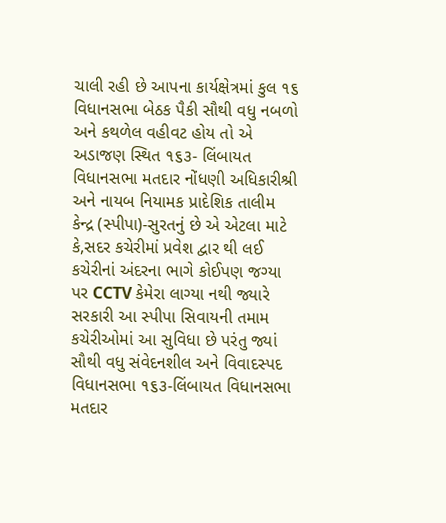ચાલી રહી છે આપના કાર્યક્ષેત્રમાં કુલ ૧૬ વિધાનસભા બેઠક પૈકી સૌથી વધુ નબળો અને કથળેલ વહીવટ હોય તો એ અડાજણ સ્થિત ૧૬૩- લિંબાયત વિધાનસભા મતદાર નોંધણી અધિકારીશ્રી અને નાયબ નિયામક પ્રાદેશિક તાલીમ કેન્દ્ર (સ્પીપા)-સુરતનું છે એ એટલા માટે કે,સદર કચેરીમાં પ્રવેશ દ્વાર થી લઈ કચેરીનાં અંદરના ભાગે કોઈપણ જગ્યા પર CCTV કેમેરા લાગ્યા નથી જ્યારે સરકારી આ સ્પીપા સિવાયની તમામ કચેરીઓમાં આ સુવિધા છે પરંતુ જ્યાં સૌથી વધુ સંવેદનશીલ અને વિવાદસ્પદ વિધાનસભા ૧૬૩-લિંબાયત વિધાનસભા મતદાર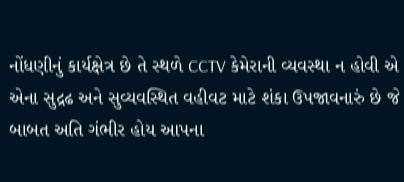નોંધણીનું કાર્યક્ષેત્ર છે તે સ્થળે CCTV કેમેરાની વ્યવસ્થા ન હોવી એ એના સુદ્રઢ અને સુવ્યવસ્થિત વહીવટ માટે શંકા ઉપજાવનારું છે જે બાબત અતિ ગંભીર હોય આપના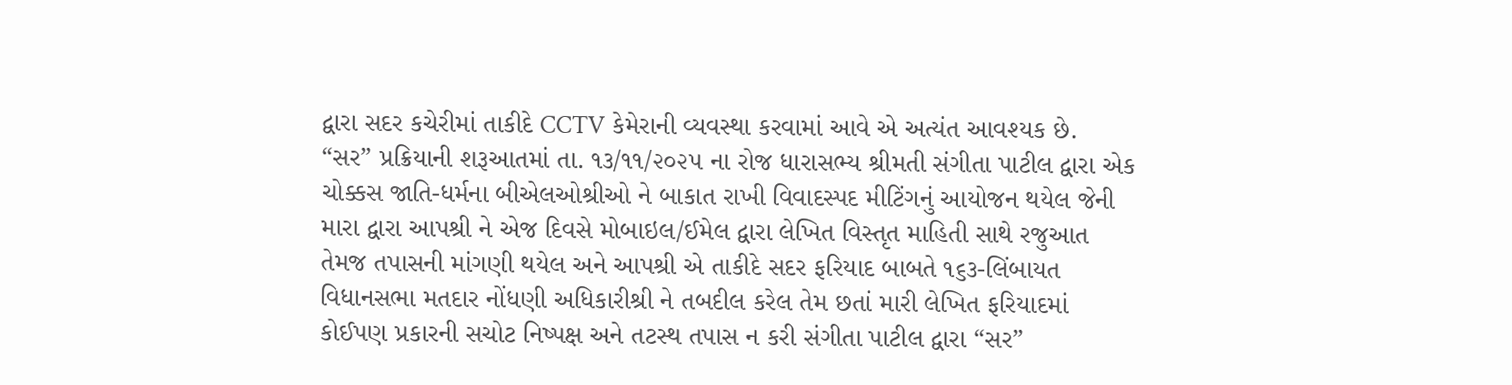દ્વારા સદર કચેરીમાં તાકીદે CCTV કેમેરાની વ્યવસ્થા કરવામાં આવે એ અત્યંત આવશ્યક છે.
“સર” પ્રક્રિયાની શરૂઆતમાં તા. ૧૩/૧૧/૨૦૨૫ ના રોજ ધારાસભ્ય શ્રીમતી સંગીતા પાટીલ દ્વારા એક ચોક્કસ જાતિ-ધર્મના બીએલઓશ્રીઓ ને બાકાત રાખી વિવાદસ્પદ મીટિંગનું આયોજન થયેલ જેની મારા દ્વારા આપશ્રી ને એજ દિવસે મોબાઇલ/ઈમેલ દ્વારા લેખિત વિસ્તૃત માહિતી સાથે રજુઆત તેમજ તપાસની માંગણી થયેલ અને આપશ્રી એ તાકીદે સદર ફરિયાદ બાબતે ૧૬૩-લિંબાયત વિધાનસભા મતદાર નોંધણી અધિકારીશ્રી ને તબદીલ કરેલ તેમ છતાં મારી લેખિત ફરિયાદમાં કોઈપણ પ્રકારની સચોટ નિષ્પક્ષ અને તટસ્થ તપાસ ન કરી સંગીતા પાટીલ દ્વારા “સર”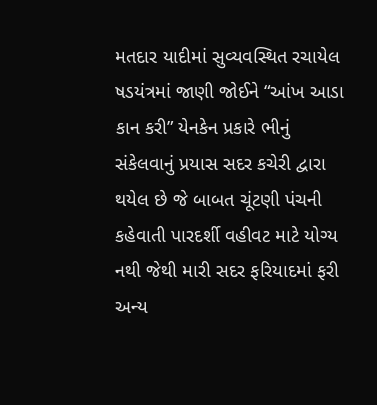મતદાર યાદીમાં સુવ્યવસ્થિત રચાયેલ ષડયંત્રમાં જાણી જોઈને “આંખ આડા કાન કરી” યેનકેન પ્રકારે ભીનું સંકેલવાનું પ્રયાસ સદર કચેરી દ્વારા થયેલ છે જે બાબત ચૂંટણી પંચની કહેવાતી પારદર્શી વહીવટ માટે યોગ્ય નથી જેથી મારી સદર ફરિયાદમાં ફરી અન્ય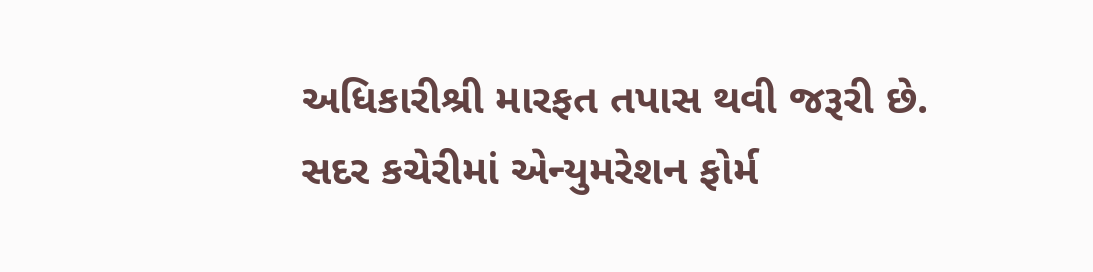અધિકારીશ્રી મારફત તપાસ થવી જરૂરી છે.
સદર કચેરીમાં એન્યુમરેશન ફોર્મ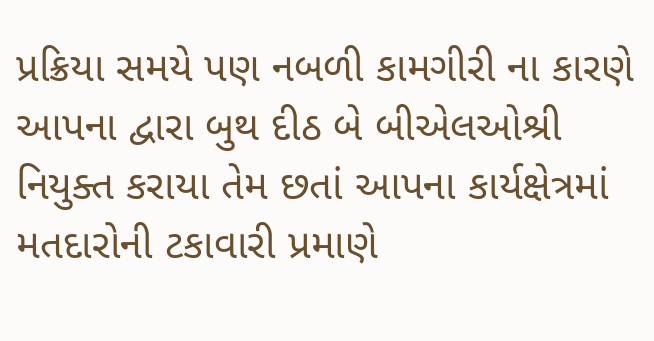પ્રક્રિયા સમયે પણ નબળી કામગીરી ના કારણે આપના દ્વારા બુથ દીઠ બે બીએલઓશ્રી નિયુક્ત કરાયા તેમ છતાં આપના કાર્યક્ષેત્રમાં મતદારોની ટકાવારી પ્રમાણે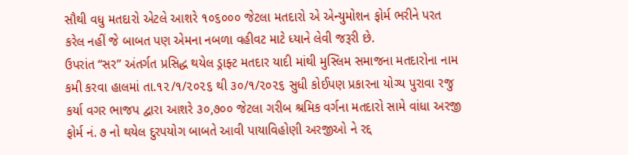સૌથી વધુ મતદારો એટલે આશરે ૧૦૬૦૦૦ જેટલા મતદારો એ એન્યુમોશન ફોર્મ ભરીને પરત કરેલ નહીં જે બાબત પણ એમના નબળા વહીવટ માટે ધ્યાને લેવી જરૂરી છે.
ઉપરાંત “સર” અંતર્ગત પ્રસિદ્ધ થયેલ ડ્રાફ્ટ મતદાર યાદી માંથી મુસ્લિમ સમાજના મતદારોના નામ કમી કરવા હાલમાં તા.૧૨/૧/૨૦૨૬ થી ૩૦/૧/૨૦૨૬ સુધી કોઈપણ પ્રકારના યોગ્ય પુરાવા રજુ કર્યા વગર ભાજપ દ્વારા આશરે ૩૦,૭૦૦ જેટલા ગરીબ શ્રમિક વર્ગના મતદારો સામે વાંધા અરજી ફોર્મ નં. ૭ નો થયેલ દુરપયોગ બાબતે આવી પાયાવિહોણી અરજીઓ ને રદ્દ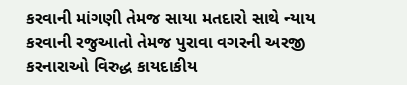કરવાની માંગણી તેમજ સાયા મતદારો સાથે ન્યાય કરવાની રજુઆતો તેમજ પુરાવા વગરની અરજી કરનારાઓ વિરુદ્ધ કાયદાકીય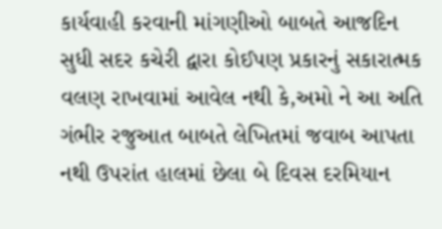કાર્યવાહી કરવાની માંગણીઓ બાબતે આજદિન સુધી સદર કચેરી દ્વારા કોઈપણ પ્રકારનું સકારાત્મક વલણ રાખવામાં આવેલ નથી કે,અમો ને આ અતિ ગંભીર રજુઆત બાબતે લેખિતમાં જવાબ આપતા નથી ઉપરાંત હાલમાં છેલા બે દિવસ દરમિયાન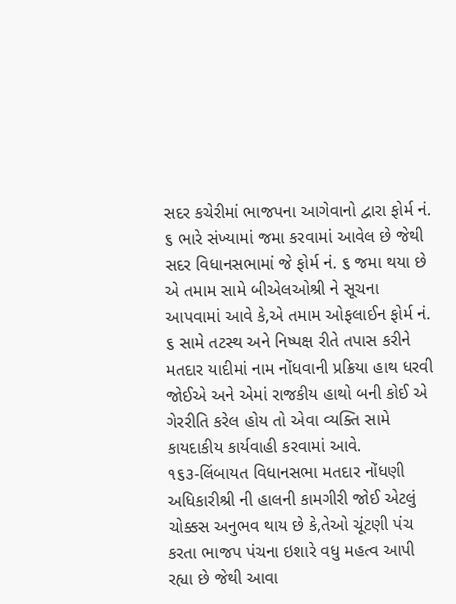સદર કચેરીમાં ભાજપના આગેવાનો દ્વારા ફોર્મ નં. ૬ ભારે સંખ્યામાં જમા કરવામાં આવેલ છે જેથી સદર વિધાનસભામાં જે ફોર્મ નં. ૬ જમા થયા છે એ તમામ સામે બીએલઓશ્રી ને સૂચના આપવામાં આવે કે,એ તમામ ઓફલાઈન ફોર્મ નં. ૬ સામે તટસ્થ અને નિષ્પક્ષ રીતે તપાસ કરીને મતદાર યાદીમાં નામ નોંધવાની પ્રક્રિયા હાથ ધરવી જોઈએ અને એમાં રાજકીય હાથો બની કોઈ એ ગેરરીતિ કરેલ હોય તો એવા વ્યક્તિ સામે કાયદાકીય કાર્યવાહી કરવામાં આવે.
૧૬૩-લિંબાયત વિધાનસભા મતદાર નોંધણી અધિકારીશ્રી ની હાલની કામગીરી જોઈ એટલું ચોક્કસ અનુભવ થાય છે કે,તેઓ ચૂંટણી પંચ કરતા ભાજપ પંચના ઇશારે વધુ મહત્વ આપી રહ્યા છે જેથી આવા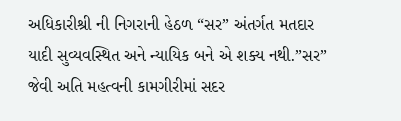અધિકારીશ્રી ની નિગરાની હેઠળ “સર” અંતર્ગત મતદાર યાદી સુવ્યવસ્થિત અને ન્યાયિક બને એ શક્ય નથી.”સર” જેવી અતિ મહત્વની કામગીરીમાં સદર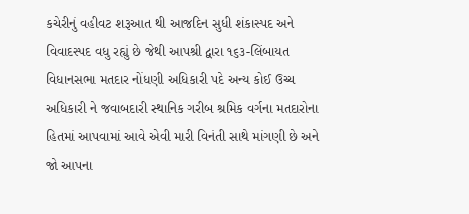કચેરીનું વહીવટ શરૂઆત થી આજદિન સુધી શંકાસ્પદ અને વિવાદસ્પદ વધુ રહ્યું છે જેથી આપશ્રી દ્વારા ૧૬૩-લિંબાયત વિધાનસભા મતદાર નોંધણી અધિકારી પદે અન્ય કોઈ ઉચ્ચ અધિકારી ને જવાબદારી સ્થાનિક ગરીબ શ્રમિક વર્ગના મતદારોના હિતમાં આપવામાં આવે એવી મારી વિનંતી સાથે માંગણી છે અને જો આપના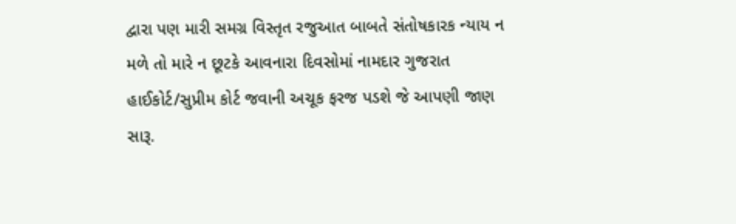દ્વારા પણ મારી સમગ્ર વિસ્તૃત રજુઆત બાબતે સંતોષકારક ન્યાય ન મળે તો મારે ન છૂટકે આવનારા દિવસોમાં નામદાર ગુજરાત હાઈકોર્ટ/સુપ્રીમ કોર્ટ જવાની અચૂક ફરજ પડશે જે આપણી જાણ સારૂ.